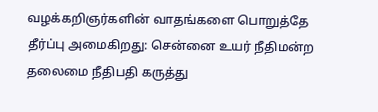வழக்கறிஞர்களின் வாதங்களை பொறுத்தே தீர்ப்பு அமைகிறது: சென்னை உயர் நீதிமன்ற தலைமை நீதிபதி கருத்து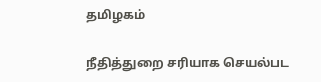தமிழகம்

நீதித்துறை சரியாக செயல்பட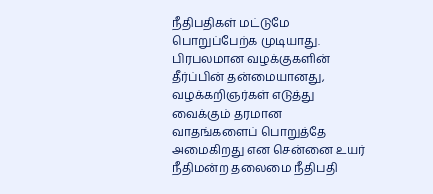நீதிபதிகள் மட்டுமே பொறுப்பேற்க முடியாது. பிரபலமான வழக்குகளின் தீர்ப்பின் தன்மையானது, வழக்கறிஞர்கள் எடுத்து வைக்கும் தரமான வாதங்களைப் பொறுத்தே அமைகிறது என சென்னை உயர் நீதிமன்ற தலைமை நீதிபதி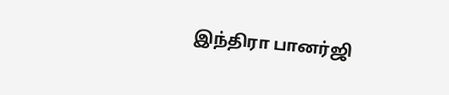இந்திரா பானர்ஜி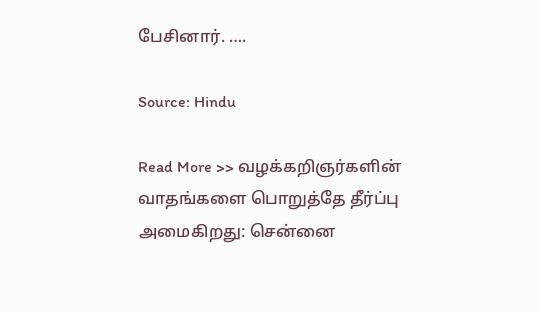பேசினார். ….

Source: Hindu

Read More >> வழக்கறிஞர்களின் வாதங்களை பொறுத்தே தீர்ப்பு அமைகிறது: சென்னை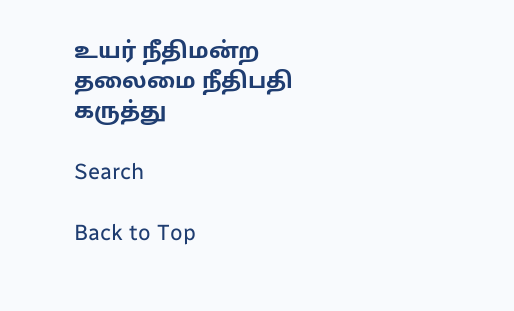உயர் நீதிமன்ற தலைமை நீதிபதி கருத்து

Search

Back to Top